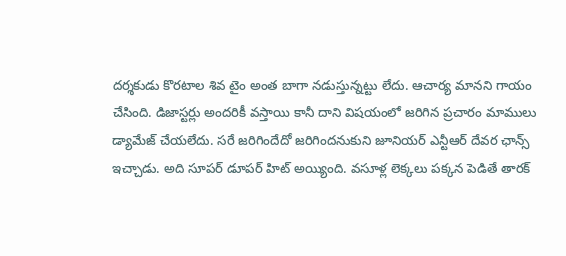దర్శకుడు కొరటాల శివ టైం అంత బాగా నడుస్తున్నట్టు లేదు. ఆచార్య మానని గాయం చేసింది. డిజాస్టర్లు అందరికీ వస్తాయి కానీ దాని విషయంలో జరిగిన ప్రచారం మాములు డ్యామేజ్ చేయలేదు. సరే జరిగిందేదో జరిగిందనుకుని జూనియర్ ఎన్టీఆర్ దేవర ఛాన్స్ ఇచ్చాడు. అది సూపర్ డూపర్ హిట్ అయ్యింది. వసూళ్ల లెక్కలు పక్కన పెడితే తారక్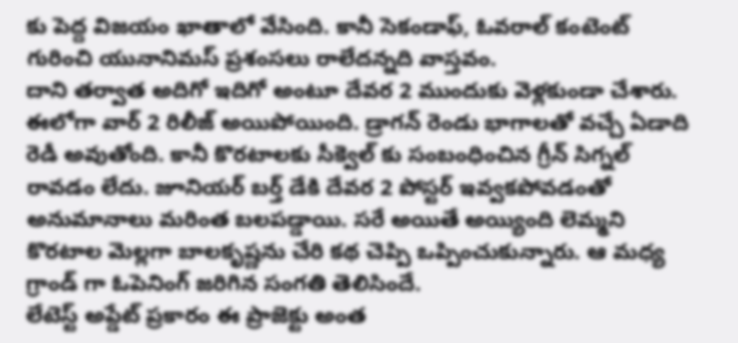కు పెద్ద విజయం ఖాతాలో వేసింది. కానీ సెకండాఫ్, ఓవరాల్ కంటెంట్ గురించి యునానిమస్ ప్రశంసలు రాలేదన్నది వాస్తవం.
దాని తర్వాత అదిగో ఇదిగో అంటూ దేవర 2 ముందుకు వెళ్లకుండా చేశారు. ఈలోగా వార్ 2 రిలీజ్ అయిపోయింది. డ్రాగన్ రెండు భాగాలతో వచ్చే ఏడాది రెడీ అవుతోంది. కానీ కొరటాలకు సీక్వెల్ కు సంబంధించిన గ్రీన్ సిగ్నల్ రావడం లేదు. జూనియర్ బర్త్ డేకి దేవర 2 పోస్టర్ ఇవ్వకపోవడంతో అనుమానాలు మరింత బలపడ్డాయి. సరే అయితే అయ్యింది లెమ్మని కొరటాల మెల్లగా బాలకృష్ణను చేరి కథ చెప్పి ఒప్పించుకున్నారు. ఆ మధ్య గ్రాండ్ గా ఓపెనింగ్ జరిగిన సంగతి తెలిసిందే.
లేటెస్ట్ అప్డేట్ ప్రకారం ఈ ప్రాజెక్టు అంత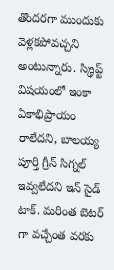తొందరగా ముందుకు వెళ్లకపోవచ్చని అంటున్నారు. స్క్రిప్ట్ విషయంలో ఇంకా ఏకాభిప్రాయం రాలేదని, బాలయ్య పూర్తి గ్రీన్ సిగ్నల్ ఇవ్వలేదని ఇన్ సైడ్ టాక్. మరింత బెటర్ గా వచ్చేంత వరకు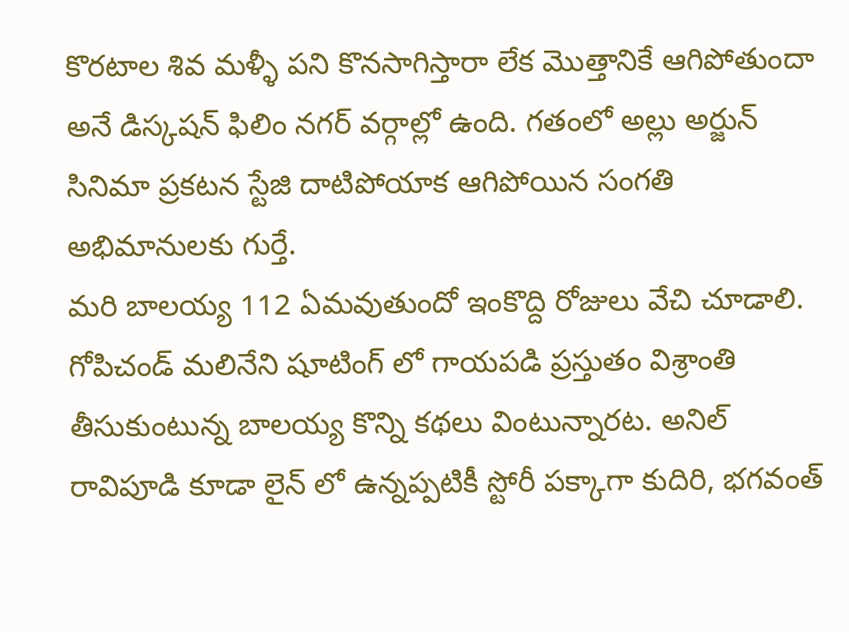కొరటాల శివ మళ్ళీ పని కొనసాగిస్తారా లేక మొత్తానికే ఆగిపోతుందా అనే డిస్కషన్ ఫిలిం నగర్ వర్గాల్లో ఉంది. గతంలో అల్లు అర్జున్ సినిమా ప్రకటన స్టేజి దాటిపోయాక ఆగిపోయిన సంగతి అభిమానులకు గుర్తే.
మరి బాలయ్య 112 ఏమవుతుందో ఇంకొద్ది రోజులు వేచి చూడాలి. గోపిచండ్ మలినేని షూటింగ్ లో గాయపడి ప్రస్తుతం విశ్రాంతి తీసుకుంటున్న బాలయ్య కొన్ని కథలు వింటున్నారట. అనిల్ రావిపూడి కూడా లైన్ లో ఉన్నప్పటికీ స్టోరీ పక్కాగా కుదిరి, భగవంత్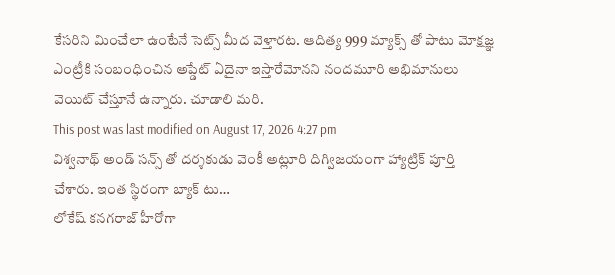కేసరిని మించేలా ఉంటేనే సెట్స్ మీద వెళ్తారట. ఆదిత్య 999 మ్యాక్స్ తో పాటు మోక్షజ్ఞ ఎంట్రీకి సంబంధించిన అప్డేట్ ఏదైనా ఇస్తారేమోనని నందమూరి అభిమానులు వెయిట్ చేస్తూనే ఉన్నారు. చూడాలి మరి.
This post was last modified on August 17, 2026 4:27 pm
విశ్వనాథ్ అండ్ సన్స్ తో దర్శకుడు వెంకీ అట్లూరి దిగ్విజయంగా హ్యాట్రిక్ పూర్తి చేశారు. ఇంత స్థిరంగా బ్యాక్ టు…
లోకేష్ కనగరాజ్ హీరోగా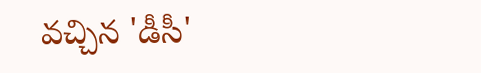వచ్చిన 'డీసీ'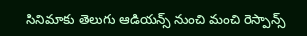సినిమాకు తెలుగు ఆడియన్స్ నుంచి మంచి రెస్పాన్స్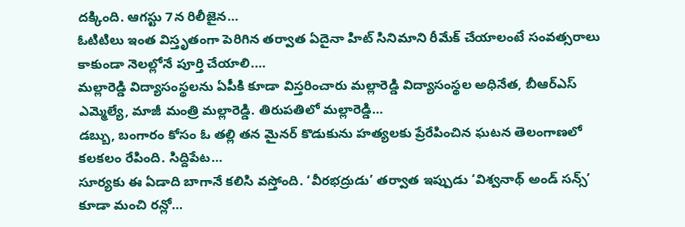దక్కింది. ఆగస్టు 7న రిలీజైన…
ఓటిటిలు ఇంత విస్తృతంగా పెరిగిన తర్వాత ఏదైనా హిట్ సినిమాని రీమేక్ చేయాలంటే సంవత్సరాలు కాకుండా నెలల్లోనే పూర్తి చేయాలి.…
మల్లారెడ్డి విద్యాసంస్థలను ఏపీకి కూడా విస్తరించారు మల్లారెడ్డి విద్యాసంస్థల అధినేత, బీఆర్ఎస్ ఎమ్మెల్యే, మాజీ మంత్రి మల్లారెడ్డి. తిరుపతిలో మల్లారెడ్డి…
డబ్బు, బంగారం కోసం ఓ తల్లి తన మైనర్ కొడుకును హత్యలకు ప్రేరేపించిన ఘటన తెలంగాణలో కలకలం రేపింది. సిద్దిపేట…
సూర్యకు ఈ ఏడాది బాగానే కలిసి వస్తోంది. ‘వీరభద్రుడు’ తర్వాత ఇప్పుడు ‘విశ్వనాథ్ అండ్ సన్స్’ కూడా మంచి రన్లో…